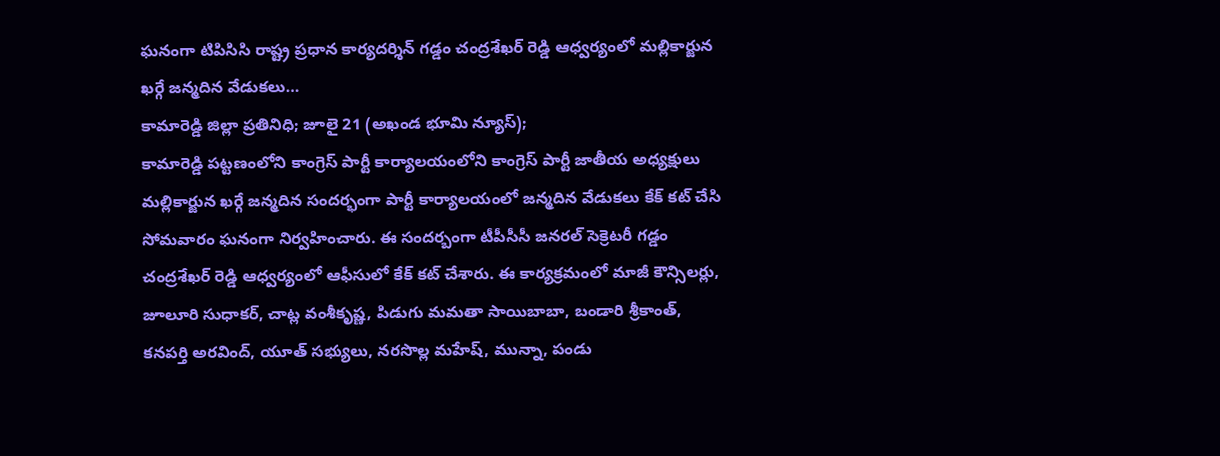ఘనంగా టిపిసిసి రాష్ట్ర ప్రధాన కార్యదర్శిన్ గడ్డం చంద్రశేఖర్ రెడ్డి ఆధ్వర్యంలో మల్లికార్జున ఖర్గే జన్మదిన వేడుకలు…
కామారెడ్డి జిల్లా ప్రతినిధి; జూలై 21 (అఖండ భూమి న్యూస్);
కామారెడ్డి పట్టణంలోని కాంగ్రెస్ పార్టీ కార్యాలయంలోని కాంగ్రెస్ పార్టీ జాతీయ అధ్యక్షులు
మల్లికార్జున ఖర్గే జన్మదిన సందర్భంగా పార్టీ కార్యాలయంలో జన్మదిన వేడుకలు కేక్ కట్ చేసి సోమవారం ఘనంగా నిర్వహించారు. ఈ సందర్బంగా టీపీసీసీ జనరల్ సెక్రెటరీ గడ్డం చంద్రశేఖర్ రెడ్డి ఆధ్వర్యంలో ఆఫీసులో కేక్ కట్ చేశారు. ఈ కార్యక్రమంలో మాజీ కౌన్సిలర్లు, జూలూరి సుధాకర్, చాట్ల వంశీకృష్ణ, పిడుగు మమతా సాయిబాబా, బండారి శ్రీకాంత్, కనపర్తి అరవింద్, యూత్ సభ్యులు, నరసొల్ల మహేష్, మున్నా, పండు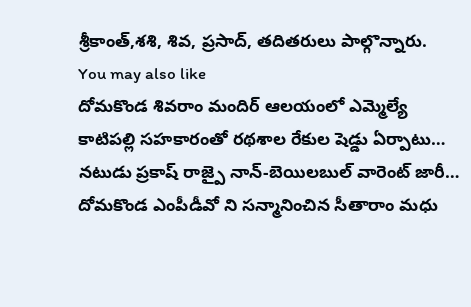శ్రీకాంత్,శశి, శివ, ప్రసాద్, తదితరులు పాల్గొన్నారు.
You may also like
దోమకొండ శివరాం మందిర్ ఆలయంలో ఎమ్మెల్యే కాటిపల్లి సహకారంతో రథశాల రేకుల షెడ్డు ఏర్పాటు…
నటుడు ప్రకాష్ రాజ్పై నాన్-బెయిలబుల్ వారెంట్ జారీ…
దోమకొండ ఎంపీడీవో ని సన్మానించిన సీతారాం మధు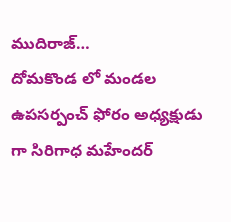ముదిరాజ్…
దోమకొండ లో మండల ఉపసర్పంచ్ ఫోరం అధ్యక్షుడు గా సిరిగాధ మహేందర్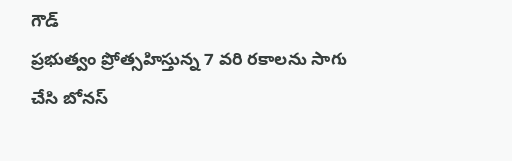గౌడ్
ప్రభుత్వం ప్రోత్సహిస్తున్న 7 వరి రకాలను సాగు చేసి బోనస్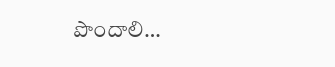పొందాలి…